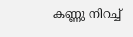കണ്ണു നിറച്ച്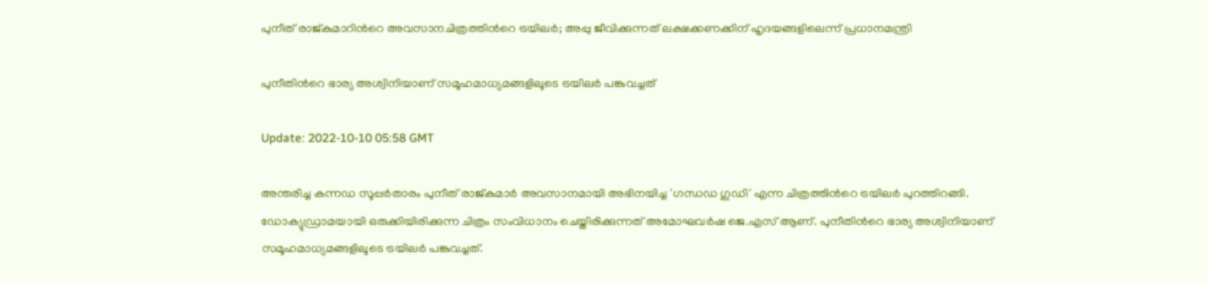പുനീത് രാജ്‍കുമാറിന്‍റെ അവസാനചിത്രത്തിന്‍റെ ട്രയിലര്‍; അപ്പു ജീവിക്കുന്നത് ലക്ഷക്കണക്കിന് ഹൃദയങ്ങളിലെന്ന് പ്രധാനമന്ത്രി

പുനീതിന്‍റെ ഭാര്യ അശ്വിനിയാണ് സമൂഹമാധ്യമങ്ങളിലൂടെ ട്രയിലര്‍ പങ്കുവച്ചത്

Update: 2022-10-10 05:58 GMT

അന്തരിച്ച കന്നഡ സൂപ്പര്‍താരം പുനീത് രാജ്‍കുമാര്‍ അവസാനമായി അഭിനയിച്ച 'ഗന്ധഡ ഗുഡി' എന്ന ചിത്രത്തിന്‍റെ ട്രയിലര്‍ പുറത്തിറങ്ങി. ഡോക്യുഡ്രാമയായി ഒരുക്കിയിരിക്കുന്ന ചിത്രം സംവിധാനം ചെയ്തിരിക്കുന്നത് അമോഘവര്‍ഷ ജെ.എസ് ആണ്. പുനീതിന്‍റെ ഭാര്യ അശ്വിനിയാണ് സമൂഹമാധ്യമങ്ങളിലൂടെ ട്രയിലര്‍ പങ്കുവച്ചത്.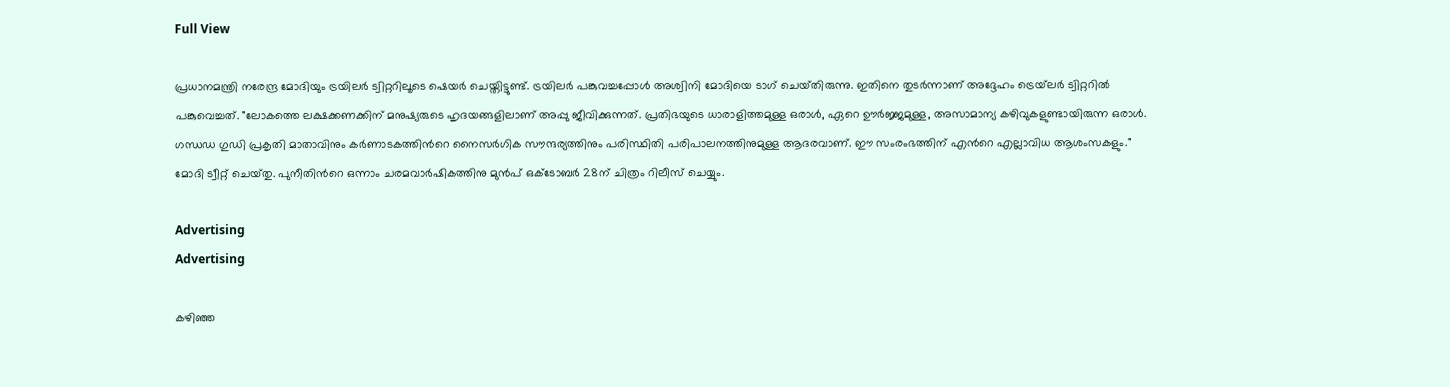Full View

പ്രധാനമന്ത്രി നരേന്ദ്ര മോദിയും ട്രയിലര്‍ ട്വിറ്ററിലൂടെ ഷെയര്‍ ചെയ്തിട്ടുണ്ട്. ട്രയിലര്‍ പങ്കുവച്ചപ്പോൾ അശ്വിനി മോദിയെ ടാഗ് ചെയ്‌തിരുന്നു. ഇതിനെ തുടർന്നാണ് അദ്ദേഹം ട്രെയ്‌ലർ ട്വിറ്ററിൽ പങ്കുവെച്ചത്. "ലോകത്തെ ലക്ഷക്കണക്കിന് മനുഷ്യരുടെ ഹൃദയങ്ങളിലാണ് അപ്പു ജീവിക്കുന്നത്. പ്രതിഭയുടെ ധാരാളിത്തമുള്ള ഒരാള്‍, ഏറെ ഊര്‍ജ്ജമുള്ള, അസാമാന്യ കഴിവുകളുണ്ടായിരുന്ന ഒരാള്‍. ഗന്ധഡ ഗുഡി പ്രകൃതി മാതാവിനും കര്‍ണാടകത്തിന്‍റെ നൈസര്‍ഗിക സൗന്ദര്യത്തിനും പരിസ്ഥിതി പരിപാലനത്തിനുമുള്ള ആദരവാണ്. ഈ സംരംഭത്തിന് എന്‍റെ എല്ലാവിധ ആശംസകളും." മോദി ട്വീറ്റ് ചെയ്‌തു. പുനീതിന്‍റെ ഒന്നാം ചരമവാര്‍ഷികത്തിനു മുന്‍പ് ഒക്ടോബര്‍ 28ന് ചിത്രം റിലീസ് ചെയ്യും.

Advertising
Advertising

കഴിഞ്ഞ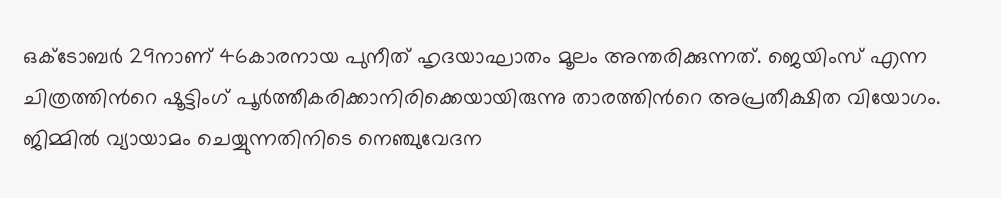ഒക്ടോബര്‍ 29നാണ് 46കാരനായ പുനീത് ഹൃദയാഘാതം മൂലം അന്തരിക്കുന്നത്. ജെയിംസ് എന്ന ചിത്രത്തിന്‍റെ ഷൂട്ടിംഗ് പൂര്‍ത്തീകരിക്കാനിരിക്കെയായിരുന്നു താരത്തിന്‍റെ അപ്രതീക്ഷിത വിയോഗം. ജിമ്മില്‍ വ്യായാമം ചെയ്യുന്നതിനിടെ നെഞ്ചുവേദന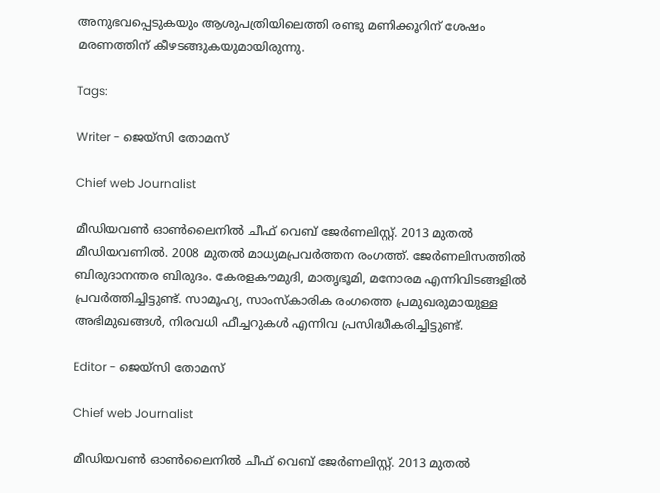അനുഭവപ്പെടുകയും ആശുപത്രിയിലെത്തി രണ്ടു മണിക്കൂറിന് ശേഷം മരണത്തിന് കീഴടങ്ങുകയുമായിരുന്നു.

Tags:

Writer - ജെയ്സി തോമസ്

Chief web Journalist

മീഡിയവൺ ഓൺലൈനിൽ ചീഫ് വെബ് ജേർണലിസ്റ്റ്. 2013 മുതൽ മീഡിയവണിൽ. 2008 മുതൽ മാധ്യമപ്രവർത്തന രംഗത്ത്. ജേർണലിസത്തിൽ ബിരുദാനന്തര ബിരുദം. കേരളകൗമുദി, മാതൃഭൂമി, മനോരമ എന്നിവിടങ്ങളിൽ പ്രവർത്തിച്ചിട്ടുണ്ട്. സാമൂഹ്യ, സാംസ്‌കാരിക രംഗത്തെ പ്രമുഖരുമായുള്ള അഭിമുഖങ്ങൾ, നിരവധി ഫീച്ചറുകൾ എന്നിവ പ്രസിദ്ധീകരിച്ചിട്ടുണ്ട്.

Editor - ജെയ്സി തോമസ്

Chief web Journalist

മീഡിയവൺ ഓൺലൈനിൽ ചീഫ് വെബ് ജേർണലിസ്റ്റ്. 2013 മുതൽ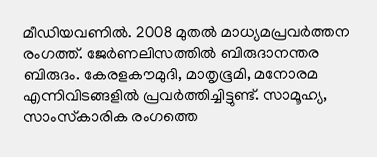മീഡിയവണിൽ. 2008 മുതൽ മാധ്യമപ്രവർത്തന രംഗത്ത്. ജേർണലിസത്തിൽ ബിരുദാനന്തര ബിരുദം. കേരളകൗമുദി, മാതൃഭൂമി, മനോരമ എന്നിവിടങ്ങളിൽ പ്രവർത്തിച്ചിട്ടുണ്ട്. സാമൂഹ്യ, സാംസ്‌കാരിക രംഗത്തെ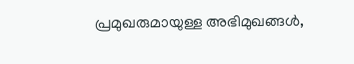പ്രമുഖരുമായുള്ള അഭിമുഖങ്ങൾ,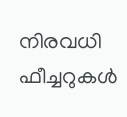നിരവധി ഫീച്ചറുകൾ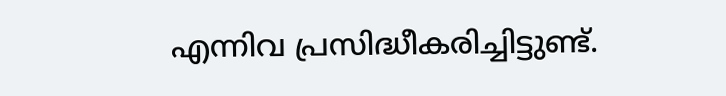എന്നിവ പ്രസിദ്ധീകരിച്ചിട്ടുണ്ട്.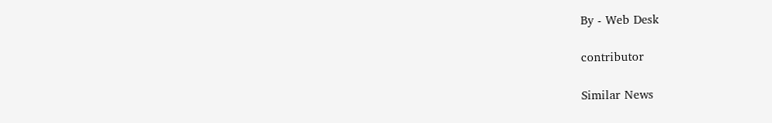By - Web Desk

contributor

Similar News